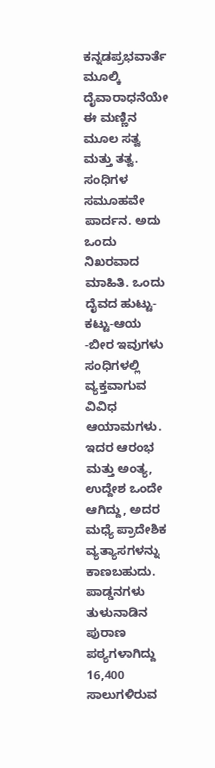ಕನ್ನಡಪ್ರಭವಾರ್ತೆ ಮೂಲ್ಕಿ
ದೈವಾರಾಧನೆಯೇ ಈ ಮಣ್ಣಿನ ಮೂಲ ಸತ್ವ ಮತ್ತು ತತ್ವ. ಸಂಧಿಗಳ ಸಮೂಹವೇ ಪಾರ್ದನ. ಅದು ಒಂದು ನಿಖರವಾದ ಮಾಹಿತಿ. ಒಂದು ದೈವದ ಹುಟ್ಟು-ಕಟ್ಟು-ಆಯ -ಬೀರ ಇವುಗಳು ಸಂಧಿಗಳಲ್ಲಿ ವ್ಯಕ್ತವಾಗುವ ವಿವಿಧ ಆಯಾಮಗಳು. ಇದರ ಆರಂಭ ಮತ್ತು ಅಂತ್ಯ, ಉದ್ದೇಶ ಒಂದೇ ಆಗಿದ್ದು, ಅದರ ಮಧ್ಯೆ ಪ್ರಾದೇಶಿಕ ವ್ಯತ್ಯಾಸಗಳನ್ನು ಕಾಣಬಹುದು. ಪಾಡ್ಡನಗಳು ತುಳುನಾಡಿನ ಪುರಾಣ ಪಠ್ಯಗಳಾಗಿದ್ದು 16,400 ಸಾಲುಗಳಿರುವ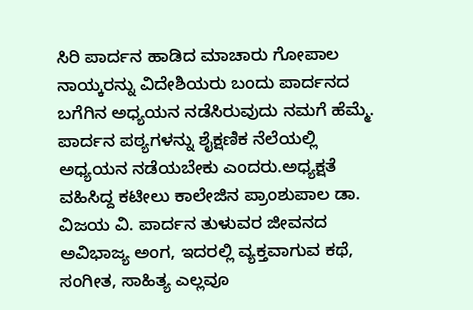ಸಿರಿ ಪಾರ್ದನ ಹಾಡಿದ ಮಾಚಾರು ಗೋಪಾಲ ನಾಯ್ಕರನ್ನು ವಿದೇಶಿಯರು ಬಂದು ಪಾರ್ದನದ ಬಗೆಗಿನ ಅಧ್ಯಯನ ನಡೆಸಿರುವುದು ನಮಗೆ ಹೆಮ್ಮೆ. ಪಾರ್ದನ ಪಠ್ಯಗಳನ್ನು ಶೈಕ್ಷಣಿಕ ನೆಲೆಯಲ್ಲಿ ಅಧ್ಯಯನ ನಡೆಯಬೇಕು ಎಂದರು.ಅಧ್ಯಕ್ಷತೆ ವಹಿಸಿದ್ದ ಕಟೀಲು ಕಾಲೇಜಿನ ಪ್ರಾಂಶುಪಾಲ ಡಾ. ವಿಜಯ ವಿ. ಪಾರ್ದನ ತುಳುವರ ಜೀವನದ ಅವಿಭಾಜ್ಯ ಅಂಗ, ಇದರಲ್ಲಿ ವ್ಯಕ್ತವಾಗುವ ಕಥೆ, ಸಂಗೀತ, ಸಾಹಿತ್ಯ ಎಲ್ಲವೂ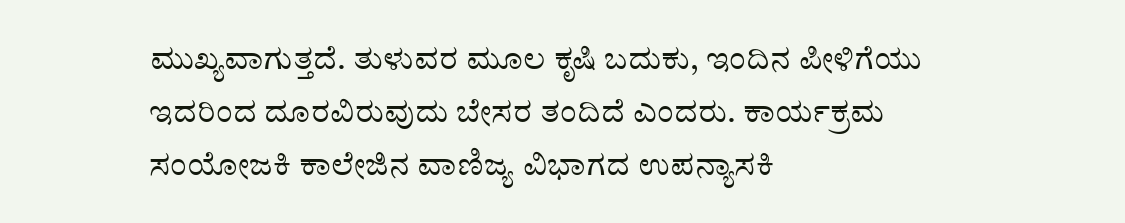ಮುಖ್ಯವಾಗುತ್ತದೆ. ತುಳುವರ ಮೂಲ ಕೃಷಿ ಬದುಕು, ಇಂದಿನ ಪೀಳಿಗೆಯು ಇದರಿಂದ ದೂರವಿರುವುದು ಬೇಸರ ತಂದಿದೆ ಎಂದರು. ಕಾರ್ಯಕ್ರಮ ಸಂಯೋಜಕಿ ಕಾಲೇಜಿನ ವಾಣಿಜ್ಯ ವಿಭಾಗದ ಉಪನ್ಯಾಸಕಿ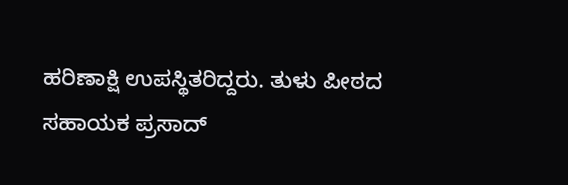ಹರಿಣಾಕ್ಷಿ ಉಪಸ್ಥಿತರಿದ್ದರು. ತುಳು ಪೀಠದ ಸಹಾಯಕ ಪ್ರಸಾದ್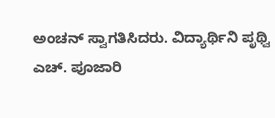ಅಂಚನ್ ಸ್ವಾಗತಿಸಿದರು. ವಿದ್ಯಾರ್ಥಿನಿ ಪೃಥ್ವಿ ಎಚ್. ಪೂಜಾರಿ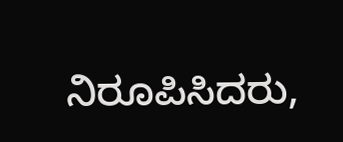ನಿರೂಪಿಸಿದರು,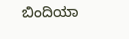ಬಿಂದಿಯಾ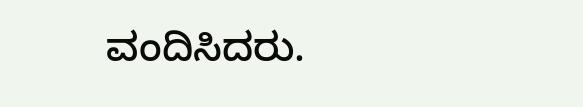ವಂದಿಸಿದರು.